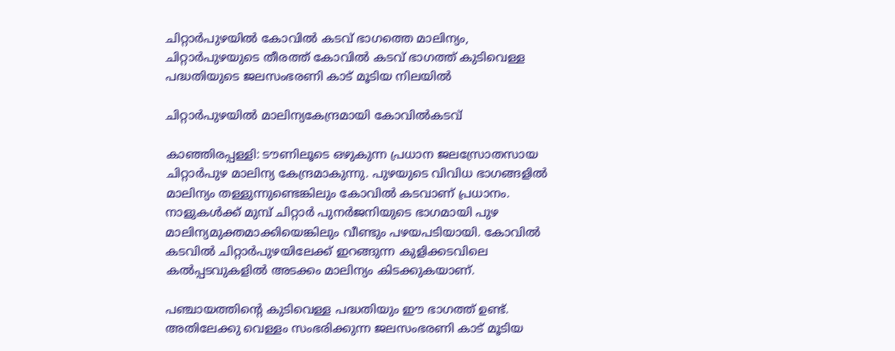ചിറ്റാർപുഴയിൽ കോവിൽ കടവ് ഭാഗത്തെ മാലിന്യം, ചിറ്റാർപുഴയുടെ തീരത്ത് കോവിൽ കടവ് ഭാഗത്ത് കുടിവെള്ള പദ്ധതിയുടെ ജലസംഭരണി കാട് മൂടിയ നിലയിൽ

ചിറ്റാർപുഴയിൽ മാലിന്യകേന്ദ്രമായി കോവിൽകടവ്

കാഞ്ഞിരപ്പള്ളി: ടൗണിലൂടെ ഒഴുകുന്ന പ്രധാന ജലസ്രോതസായ ചിറ്റാർപുഴ മാലിന്യ കേന്ദ്രമാകുന്നു. പുഴയുടെ വിവിധ ഭാഗങ്ങളിൽ മാലിന്യം തള്ളുന്നുണ്ടെങ്കിലും കോവിൽ കടവാണ് പ്രധാനം. നാളുകൾക്ക് മുമ്പ് ചിറ്റാർ പുനർജനിയുടെ ഭാഗമായി പുഴ മാലിന്യമുക്തമാക്കിയെങ്കിലും വീണ്ടും പഴയപടിയായി. കോവിൽ കടവിൽ ചിറ്റാർപുഴയിലേക്ക് ഇറങ്ങുന്ന കുളിക്കടവിലെ കൽപ്പടവുകളിൽ അടക്കം മാലിന്യം കിടക്കുകയാണ്.

പഞ്ചായത്തിന്‍റെ കുടിവെള്ള പദ്ധതിയും ഈ ഭാഗത്ത് ഉണ്ട്. അതിലേക്കു വെള്ളം സംഭരിക്കുന്ന ജലസംഭരണി കാട് മൂടിയ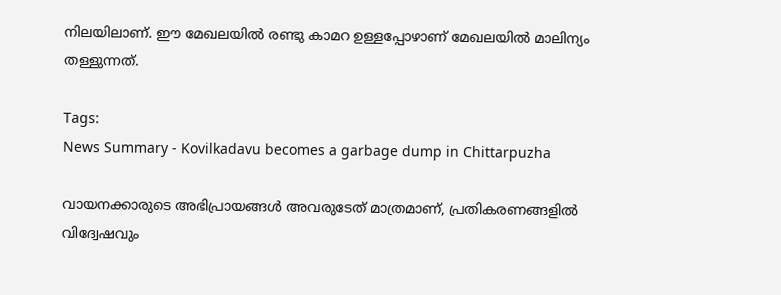നിലയിലാണ്. ഈ മേഖലയിൽ രണ്ടു കാമറ ഉള്ളപ്പോഴാണ് മേഖലയിൽ മാലിന്യം തള്ളുന്നത്.

Tags:
News Summary - Kovilkadavu becomes a garbage dump in Chittarpuzha

വായനക്കാരുടെ അഭിപ്രായങ്ങള്‍ അവരുടേത് മാത്രമാണ്, പ്രതികരണങ്ങളിൽ വിദ്വേഷവും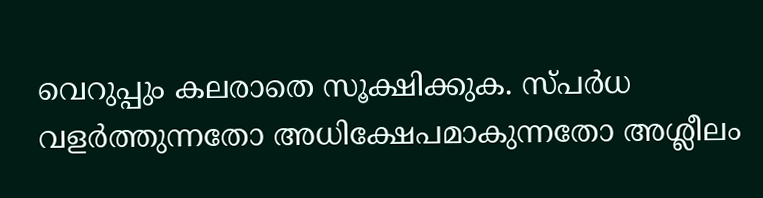വെറുപ്പും കലരാതെ സൂക്ഷിക്കുക. സ്പർധ വളർത്തുന്നതോ അധിക്ഷേപമാകുന്നതോ അശ്ലീലം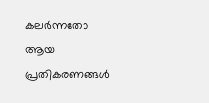കലർന്നതോ ആയ പ്രതികരണങ്ങൾ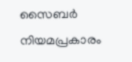സൈബർ നിയമപ്രകാരം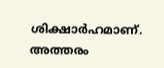ശിക്ഷാർഹമാണ്. അത്തരം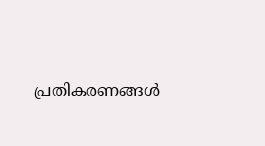പ്രതികരണങ്ങൾ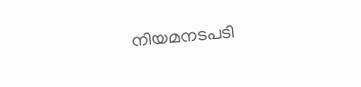നിയമനടപടി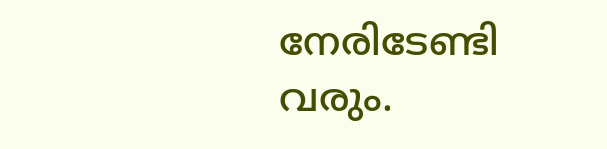നേരിടേണ്ടി വരും.